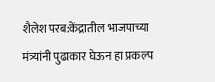शैलेश परब:केंद्रातील भाजपाच्या मंत्र्यांनी पुढाकार घेऊन हा प्रकल्प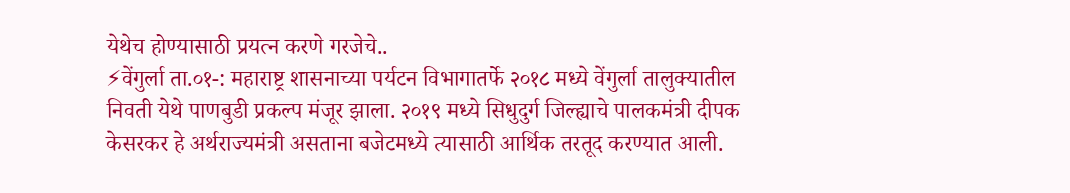येथेच होण्यासाठी प्रयत्न करणे गरजेचे..
⚡वेंगुर्ला ता.०१-: महाराष्ट्र शासनाच्या पर्यटन विभागातर्फे २०१८ मध्ये वेंगुर्ला तालुक्यातील निवती येथे पाणबुडी प्रकल्प मंजूर झाला. २०१९ मध्ये सिधुदुर्ग जिल्ह्याचे पालकमंत्री दीपक केसरकर हे अर्थराज्यमंत्री असताना बजेटमध्ये त्यासाठी आर्थिक तरतूद करण्यात आली.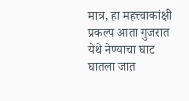मात्र, हा महत्त्वाकांक्षी प्रकल्प आता गुजरात येथे नेण्याचा घाट घातला जात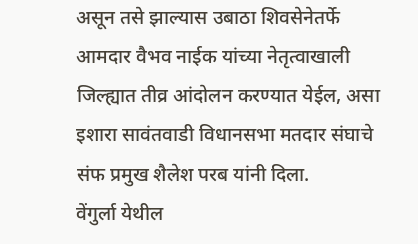असून तसे झाल्यास उबाठा शिवसेनेतर्फे आमदार वैभव नाईक यांच्या नेतृत्वाखाली जिल्ह्यात तीव्र आंदोलन करण्यात येईल, असा इशारा सावंतवाडी विधानसभा मतदार संघाचे संफ प्रमुख शैलेश परब यांनी दिला.
वेंगुर्ला येथील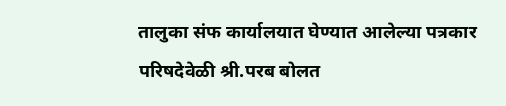तालुका संफ कार्यालयात घेण्यात आलेल्या पत्रकार परिषदेवेळी श्री.परब बोलत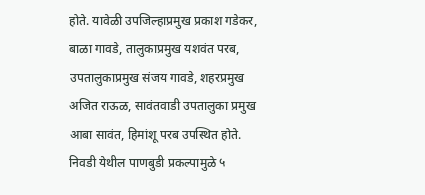होते. यावेळी उपजिल्हाप्रमुख प्रकाश गडेकर, बाळा गावडे, तालुकाप्रमुख यशवंत परब, उपतालुकाप्रमुख संजय गावडे, शहरप्रमुख अजित राऊळ, सावंतवाडी उपतालुका प्रमुख आबा सावंत, हिमांशू परब उपस्थित होते.
निवडी येथील पाणबुडी प्रकल्पामुळे ५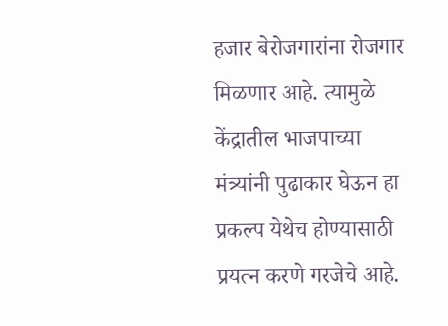हजार बेरोजगारांना रोजगार मिळणार आहे. त्यामुळे केंद्रातील भाजपाच्या मंत्र्यांनी पुढाकार घेऊन हा प्रकल्प येथेच होण्यासाठी प्रयत्न करणे गरजेचे आहे.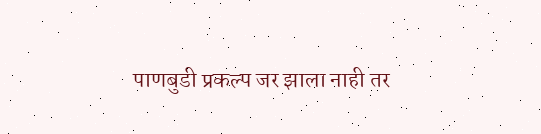पाणबुडी प्रकल्प जर झाला नाही तर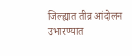जिल्ह्यात तीव्र आंदोलन उभारण्यात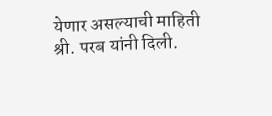येणार असल्याची माहिती श्री. परब यांनी दिली.